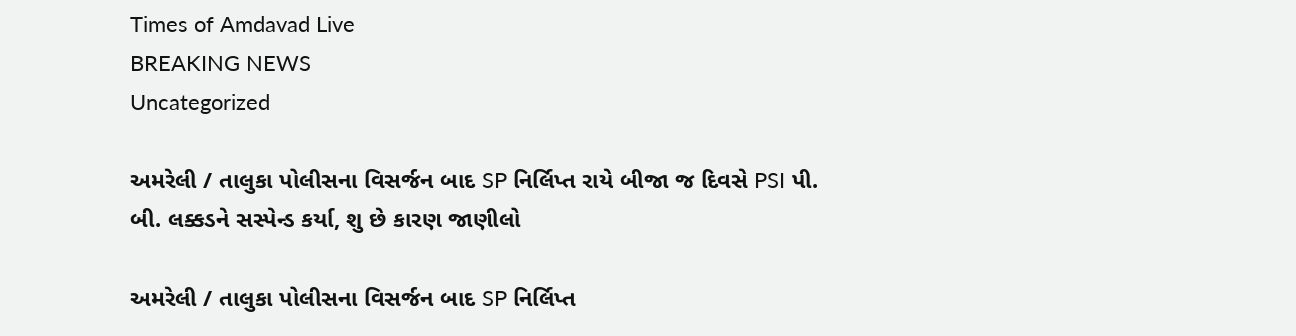Times of Amdavad Live
BREAKING NEWS
Uncategorized

અમરેલી / તાલુકા પોલીસના વિસર્જન બાદ SP નિર્લિપ્ત રાયે બીજા જ દિવસે PSI પી. બી. લક્કડને સસ્પેન્ડ કર્યા, શુ છે કારણ જાણીલો

અમરેલી / તાલુકા પોલીસના વિસર્જન બાદ SP નિર્લિપ્ત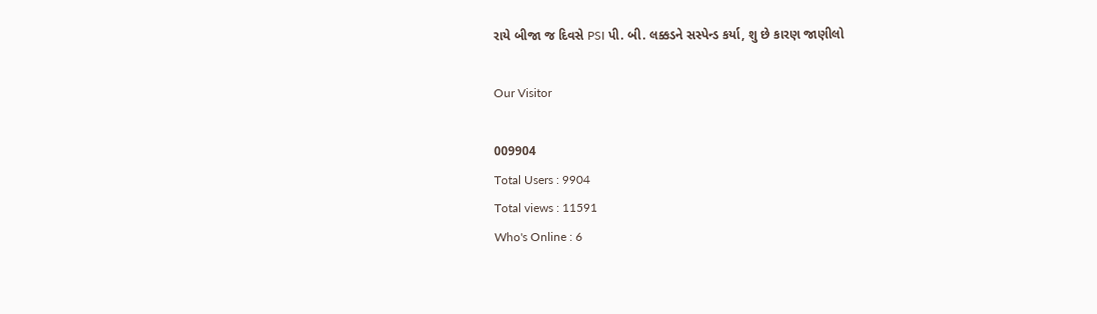રાયે બીજા જ દિવસે PSI પી. બી. લક્કડને સસ્પેન્ડ કર્યા, શુ છે કારણ જાણીલો

Our Visitor

009904
Total Users : 9904
Total views : 11591
Who's Online : 6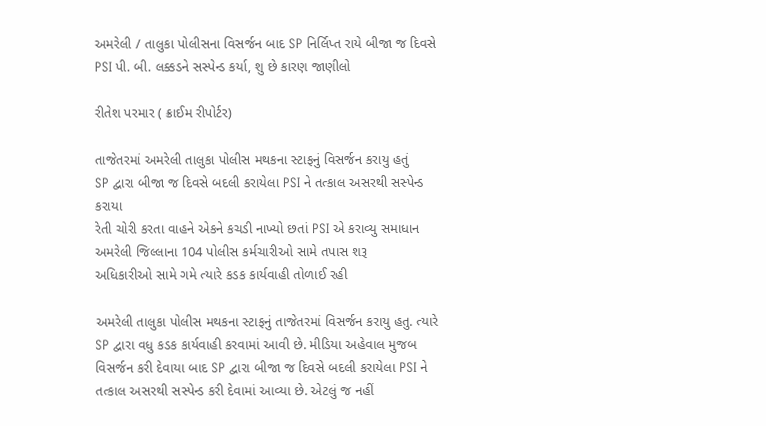અમરેલી / તાલુકા પોલીસના વિસર્જન બાદ SP નિર્લિપ્ત રાયે બીજા જ દિવસે PSI પી. બી. લક્કડને સસ્પેન્ડ કર્યા, શુ છે કારણ જાણીલો

રીતેશ પરમાર ( ક્રાઈમ રીપોર્ટર)

તાજેતરમાં અમરેલી તાલુકા પોલીસ મથકના સ્ટાફનું વિસર્જન કરાયુ હતું
SP દ્વારા બીજા જ દિવસે બદલી કરાયેલા PSI ને તત્કાલ અસરથી સસ્પેન્ડ કરાયા
રેતી ચોરી કરતા વાહને એકને કચડી નાખ્યો છતાં PSI એ કરાવ્યુ સમાધાન
અમરેલી જિલ્લાના 104 પોલીસ કર્મચારીઓ સામે તપાસ શરૂ
અધિકારીઓ સામે ગમે ત્યારે કડક કાર્યવાહી તોળાઈ રહી

અમરેલી તાલુકા પોલીસ મથકના સ્ટાફનું તાજેતરમાં વિસર્જન કરાયુ હતુ. ત્યારે SP દ્વારા વધુ કડક કાર્યવાહી કરવામાં આવી છે. મીડિયા અહેવાલ મુજબ વિસર્જન કરી દેવાયા બાદ SP દ્વારા બીજા જ દિવસે બદલી કરાયેલા PSI ને તત્કાલ અસરથી સસ્પેન્ડ કરી દેવામાં આવ્યા છે. એટલું જ નહીં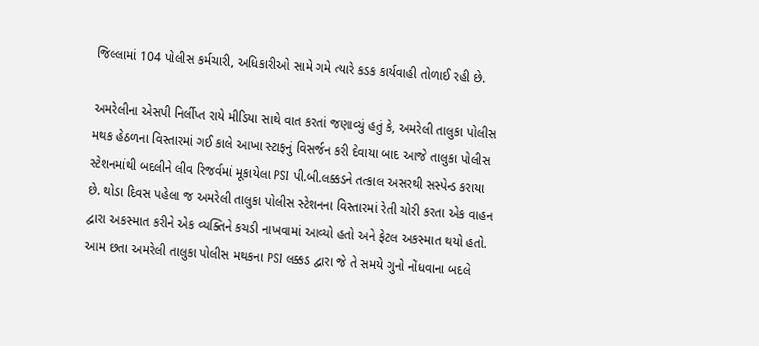જિલ્લામાં 104 પોલીસ કર્મચારી, અધિકારીઓ સામે ગમે ત્યારે કડક કાર્યવાહી તોળાઈ રહી છે.

અમરેલીના એસપી નિર્લીપ્ત રાયે મીડિયા સાથે વાત કરતાં જણાવ્યું હતું કે, અમરેલી તાલુકા પોલીસ મથક હેઠળના વિસ્તારમાં ગઈ કાલે આખા સ્ટાફનું વિસર્જન કરી દેવાયા બાદ આજે તાલુકા પોલીસ સ્ટેશનમાંથી બદલીને લીવ રિજર્વમાં મૂકાયેલા PSI પી.બી.લક્કડને તત્કાલ અસરથી સસ્પેન્ડ કરાયા છે. થોડા દિવસ પહેલા જ અમરેલી તાલુકા પોલીસ સ્ટેશનના વિસ્તારમાં રેતી ચોરી કરતા એક વાહન દ્વારા અકસ્માત કરીને એક વ્યક્તિને કચડી નાખવામાં આવ્યો હતો અને ફેટલ અકસ્માત થયો હતો. આમ છતા અમરેલી તાલુકા પોલીસ મથકના PSI લક્કડ દ્વારા જે તે સમયે ગુનો નોંધવાના બદલે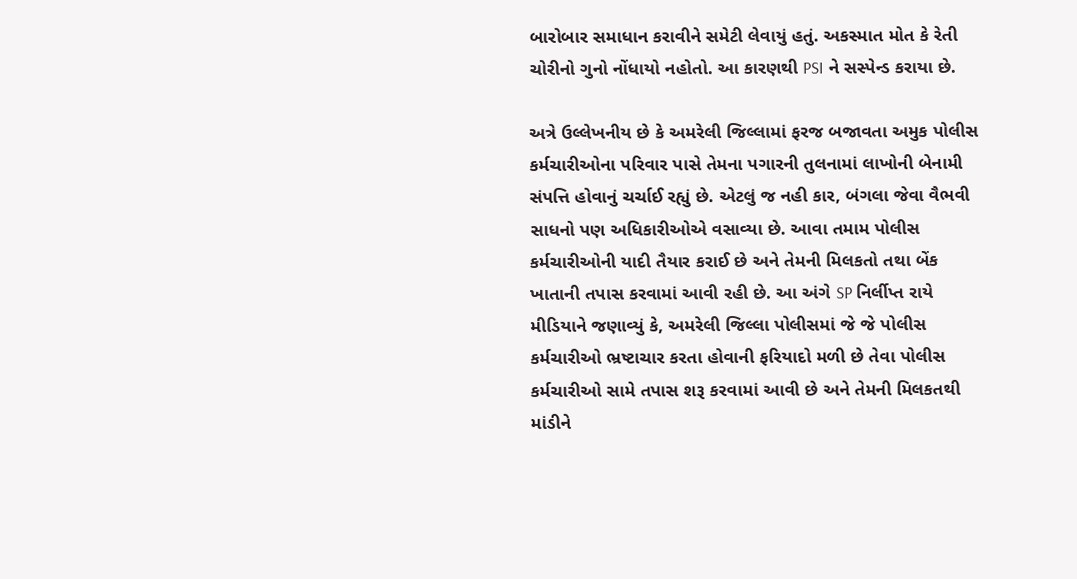બારોબાર સમાધાન કરાવીને સમેટી લેવાયું હતું. અકસ્માત મોત કે રેતી ચોરીનો ગુનો નોંધાયો નહોતો. આ કારણથી PSI ને સસ્પેન્ડ કરાયા છે.

અત્રે ઉલ્લેખનીય છે કે અમરેલી જિલ્લામાં ફરજ બજાવતા અમુક પોલીસ કર્મચારીઓના પરિવાર પાસે તેમના પગારની તુલનામાં લાખોની બેનામી સંપત્તિ હોવાનું ચર્ચાઈ રહ્યું છે. એટલું જ નહી કાર, બંગલા જેવા વૈભવી સાધનો પણ અધિકારીઓએ વસાવ્યા છે. આવા તમામ પોલીસ કર્મચારીઓની યાદી તૈયાર કરાઈ છે અને તેમની મિલકતો તથા બેંક ખાતાની તપાસ કરવામાં આવી રહી છે. આ અંગે SP નિર્લીપ્ત રાયે મીડિયાને જણાવ્યું કે, અમરેલી જિલ્લા પોલીસમાં જે જે પોલીસ કર્મચારીઓ ભ્રષ્ટાચાર કરતા હોવાની ફરિયાદો મળી છે તેવા પોલીસ કર્મચારીઓ સામે તપાસ શરૂ કરવામાં આવી છે અને તેમની મિલકતથી માંડીને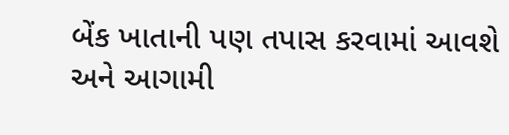બેંક ખાતાની પણ તપાસ કરવામાં આવશે અને આગામી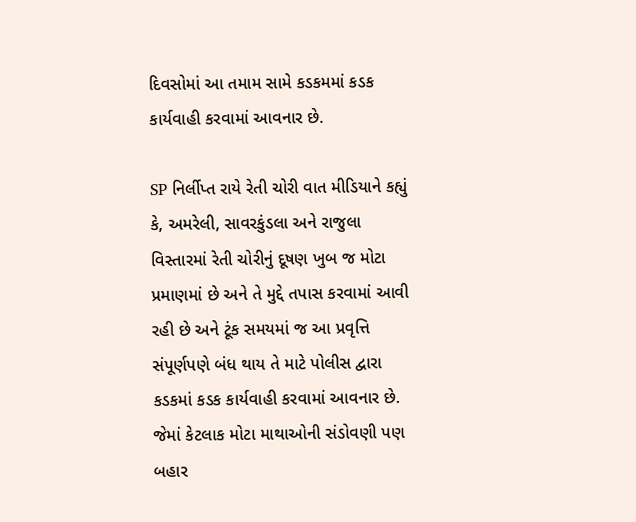દિવસોમાં આ તમામ સામે કડકમમાં કડક કાર્યવાહી કરવામાં આવનાર છે.

SP નિર્લીપ્ત રાયે રેતી ચોરી વાત મીડિયાને કહ્યું કે, અમરેલી, સાવરકુંડલા અને રાજુલા વિસ્તારમાં રેતી ચોરીનું દૂષણ ખુબ જ મોટા પ્રમાણમાં છે અને તે મુદ્દે તપાસ કરવામાં આવી રહી છે અને ટૂંક સમયમાં જ આ પ્રવૃત્તિ સંપૂર્ણપણે બંધ થાય તે માટે પોલીસ દ્વારા કડકમાં કડક કાર્યવાહી કરવામાં આવનાર છે. જેમાં કેટલાક મોટા માથાઓની સંડોવણી પણ બહાર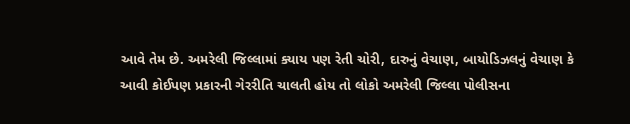આવે તેમ છે. અમરેલી જિલ્લામાં ક્યાય પણ રેતી ચોરી, દારુનું વેચાણ, બાયોડિઝલનું વેચાણ કે આવી કોઈપણ પ્રકારની ગેરરીતિ ચાલતી હોય તો લોકો અમરેલી જિલ્લા પોલીસના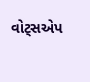વોટ્સએપ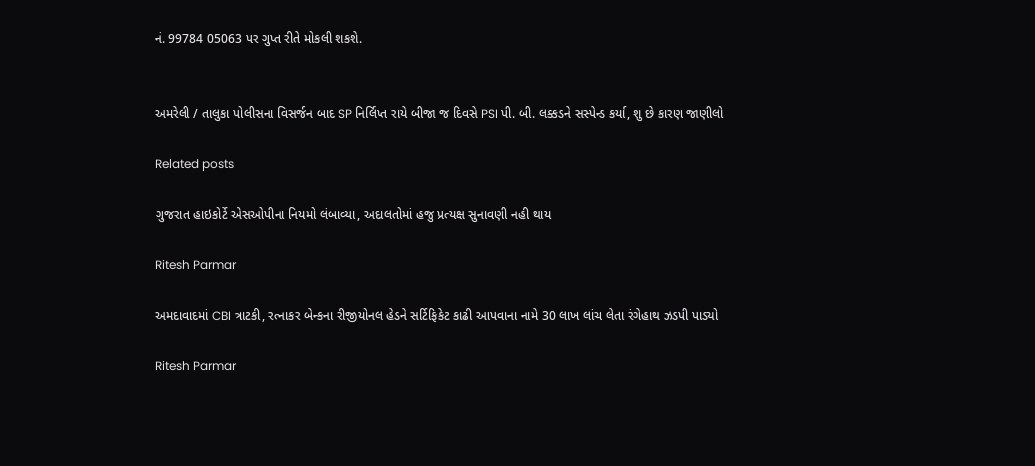નં. 99784 05063 પર ગુપ્ત રીતે મોકલી શકશે.


અમરેલી / તાલુકા પોલીસના વિસર્જન બાદ SP નિર્લિપ્ત રાયે બીજા જ દિવસે PSI પી. બી. લક્કડને સસ્પેન્ડ કર્યા, શુ છે કારણ જાણીલો

Related posts

ગુજરાત હાઇકોર્ટે એસઓપીના નિયમો લંબાવ્યા, અદાલતોમાં હજુ પ્રત્યક્ષ સુનાવણી નહી થાય

Ritesh Parmar

અમદાવાદમાં CBI ત્રાટકી, રત્નાકર બેન્કના રીજીયોનલ હેડને સર્ટિફિકેટ કાઢી આપવાના નામે 30 લાખ લાંચ લેતા રંગેહાથ ઝડપી પાડ્યો

Ritesh Parmar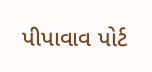પીપાવાવ પોર્ટ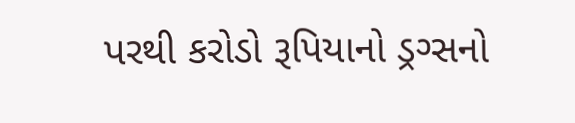પરથી કરોડો રૂપિયાનો ડ્રગ્સનો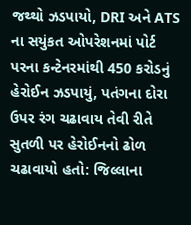જથ્થો ઝડપાયો, DRI અને ATS ના સયુંકત ઓપરેશનમાં પોર્ટ પરના કન્ટેનરમાંથી 450 કરોડનું હેરોઈન ઝડપાયું, પતંગના દોરા ઉપર રંગ ચઢાવાય તેવી રીતે સુતળી પર હેરોઈનનો ઢોળ ચઢાવાયો હતો: જિલ્લાના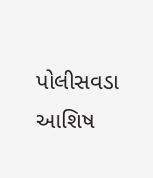પોલીસવડા આશિષ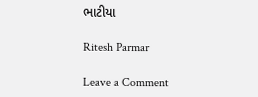ભાટીયા

Ritesh Parmar

Leave a Comment